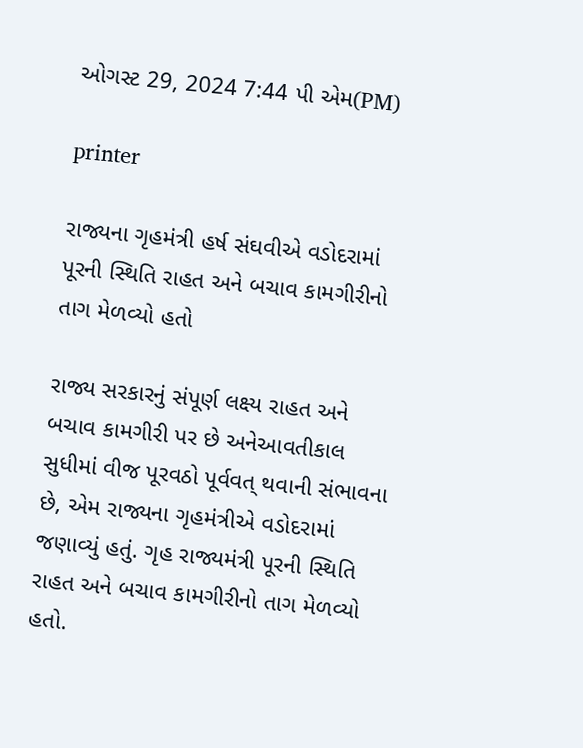ઓગસ્ટ 29, 2024 7:44 પી એમ(PM)

printer

રાજ્યના ગૃહમંત્રી હર્ષ સંઘવીએ વડોદરામાં પૂરની સ્થિતિ રાહત અને બચાવ કામગીરીનો તાગ મેળવ્યો હતો

રાજ્ય સરકારનું સંપૂર્ણ લક્ષ્ય રાહત અને બચાવ કામગીરી પર છે અનેઆવતીકાલ સુધીમાં વીજ પૂરવઠો પૂર્વવત્ થવાની સંભાવના છે, એમ રાજ્યના ગૃહમંત્રીએ વડોદરામાં જણાવ્યું હતું. ગૃહ રાજ્યમંત્રી પૂરની સ્થિતિ રાહત અને બચાવ કામગીરીનો તાગ મેળવ્યો હતો.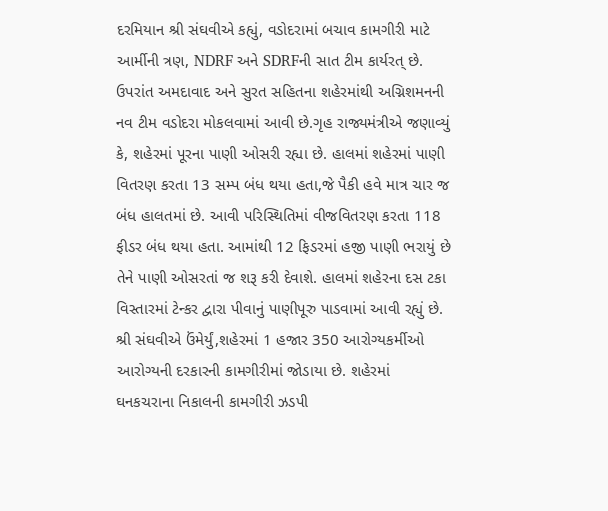દરમિયાન શ્રી સંઘવીએ કહ્યું, વડોદરામાં બચાવ કામગીરી માટે આર્મીની ત્રણ, NDRF અને SDRFની સાત ટીમ કાર્યરત્ છે. ઉપરાંત અમદાવાદ અને સુરત સહિતના શહેરમાંથી અગ્નિશમનની નવ ટીમ વડોદરા મોકલવામાં આવી છે.ગૃહ રાજ્યમંત્રીએ જણાવ્યું કે, શહેરમાં પૂરના પાણી ઓસરી રહ્યા છે. હાલમાં શહેરમાં પાણી વિતરણ કરતા 13 સમ્પ બંધ થયા હતા,જે પૈકી હવે માત્ર ચાર જ બંધ હાલતમાં છે. આવી પરિસ્થિતિમાં વીજવિતરણ કરતા 118 ફીડર બંધ થયા હતા. આમાંથી 12 ફિડરમાં હજી પાણી ભરાયું છે તેને પાણી ઓસરતાં જ શરૂ કરી દેવાશે. હાલમાં શહેરના દસ ટકા વિસ્તારમાં ટેન્કર દ્વારા પીવાનું પાણીપૂરુ પાડવામાં આવી રહ્યું છે. શ્રી સંઘવીએ ઉંમેર્યું,શહેરમાં 1 હજાર 350 આરોગ્યકર્મીઓ આરોગ્યની દરકારની કામગીરીમાં જોડાયા છે. શહેરમાં ઘનકચરાના નિકાલની કામગીરી ઝડપી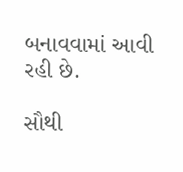બનાવવામાં આવી રહી છે.

સૌથી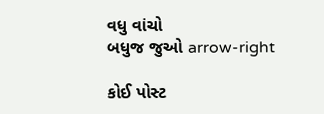વધુ વાંચો
બધુજ જુઓ arrow-right

કોઈ પોસ્ટ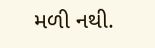મળી નથી.